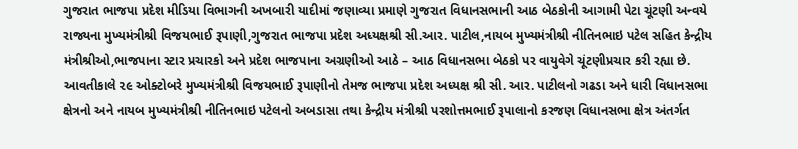ગુજરાત ભાજપા પ્રદેશ મીડિયા વિભાગની અખબારી યાદીમાં જણાવ્યા પ્રમાણે ગુજરાત વિધાનસભાની આઠ બેઠકોની આગામી પેટા ચૂંટણી અન્વયે રાજ્યના મુખ્યમંત્રીશ્રી વિજયભાઈ રૂપાણી,ગુજરાત ભાજપા પ્રદેશ અધ્યક્ષશ્રી સી.આર. પાટીલ,નાયબ મુખ્યમંત્રીશ્રી નીતિનભાઇ પટેલ સહિત કેન્દ્રીય મંત્રીશ્રીઓ,ભાજપાના સ્ટાર પ્રચારકો અને પ્રદેશ ભાજપાના અગ્રણીઓ આઠે – આઠ વિધાનસભા બેઠકો પર વાયુવેગે ચૂંટણીપ્રચાર કરી રહ્યા છે.
આવતીકાલે ૨૯ ઓક્ટોબરે મુખ્યમંત્રીશ્રી વિજયભાઈ રૂપાણીનો તેમજ ભાજપા પ્રદેશ અધ્યક્ષ શ્રી સી. આર. પાટીલનો ગઢડા અને ધારી વિધાનસભા ક્ષેત્રનો અને નાયબ મુખ્યમંત્રીશ્રી નીતિનભાઇ પટેલનો અબડાસા તથા કેન્દ્રીય મંત્રીશ્રી પરશોત્તમભાઈ રૂપાલાનો કરજણ વિધાનસભા ક્ષેત્ર અંતર્ગત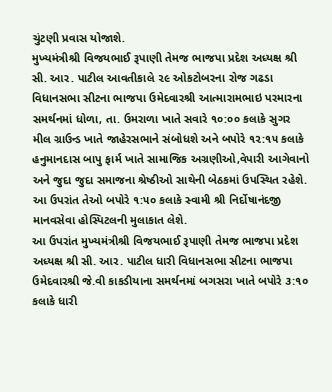ચુંટણી પ્રવાસ યોજાશે.
મુખ્યમંત્રીશ્રી વિજયભાઈ રૂપાણી તેમજ ભાજપા પ્રદેશ અધ્યક્ષ શ્રી સી. આર. પાટીલ આવતીકાલે ૨૯ ઓકટોબરના રોજ ગઢડા વિધાનસભા સીટના ભાજપા ઉમેદવારશ્રી આત્મારામભાઇ પરમારના સમર્થનમાં ધોળા, તા. ઉમરાળા ખાતે સવારે ૧૦:૦૦ કલાકે સુગર મીલ ગ્રાઉન્ડ ખાતે જાહેરસભાને સંબોધશે અને બપોરે ૧૨:૧૫ કલાકે હનુમાનદાસ બાપુ ફાર્મ ખાતે સામાજિક અગ્રણીઓ,વેપારી આગેવાનો અને જુદા જુદા સમાજના શ્રેષ્ઠીઓ સાથેની બેઠકમાં ઉપસ્થિત રહેશે. આ ઉપરાંત તેઓ બપોરે ૧:૫૦ કલાકે સ્વામી શ્રી નિર્દોષાનંદજી માનવસેવા હોસ્પિટલની મુલાકાત લેશે.
આ ઉપરાંત મુખ્યમંત્રીશ્રી વિજયભાઈ રૂપાણી તેમજ ભાજપા પ્રદેશ અધ્યક્ષ શ્રી સી. આર. પાટીલ ધારી વિધાનસભા સીટના ભાજપા ઉમેદવારશ્રી જે.વી કાકડીયાના સમર્થનમાં બગસરા ખાતે બપોરે ૩:૧૦ કલાકે ધારી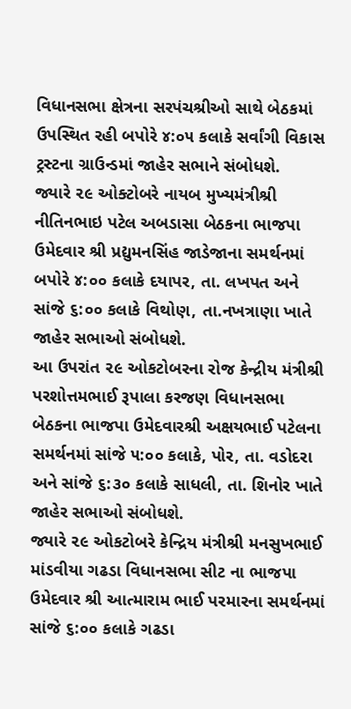વિધાનસભા ક્ષેત્રના સરપંચશ્રીઓ સાથે બેઠકમાં ઉપસ્થિત રહી બપોરે ૪:૦૫ કલાકે સર્વાંગી વિકાસ ટ્રસ્ટના ગ્રાઉન્ડમાં જાહેર સભાને સંબોધશે.
જ્યારે ૨૯ ઓક્ટોબરે નાયબ મુખ્યમંત્રીશ્રી નીતિનભાઇ પટેલ અબડાસા બેઠકના ભાજપા ઉમેદવાર શ્રી પ્રદ્યુમનસિંહ જાડેજાના સમર્થનમાં બપોરે ૪:૦૦ કલાકે દયાપર, તા. લખપત અને સાંજે ૬:૦૦ કલાકે વિથોણ, તા.નખત્રાણા ખાતે જાહેર સભાઓ સંબોધશે.
આ ઉપરાંત ૨૯ ઓકટોબરના રોજ કેન્દ્રીય મંત્રીશ્રી પરશોત્તમભાઈ રૂપાલા કરજણ વિધાનસભા બેઠકના ભાજપા ઉમેદવારશ્રી અક્ષયભાઈ પટેલના સમર્થનમાં સાંજે ૫:૦૦ કલાકે, પોર, તા. વડોદરા અને સાંજે ૬:૩૦ કલાકે સાધલી, તા. શિનોર ખાતે જાહેર સભાઓ સંબોધશે.
જ્યારે ૨૯ ઓકટોબરે કેન્દ્રિય મંત્રીશ્રી મનસુખભાઈ માંડવીયા ગઢડા વિધાનસભા સીટ ના ભાજપા ઉમેદવાર શ્રી આત્મારામ ભાઈ પરમારના સમર્થનમાં સાંજે ૬:૦૦ કલાકે ગઢડા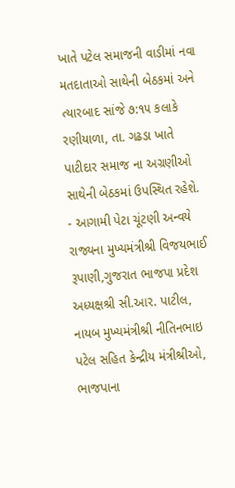ખાતે પટેલ સમાજની વાડીમાં નવા મતદાતાઓ સાથેની બેઠકમાં અને ત્યારબાદ સાંજે ૭:૧૫ કલાકે રણીયાળા, તા. ગઢડા ખાતે પાટીદાર સમાજ ના અગ્રણીઓ સાથેની બેઠકમાં ઉપસ્થિત રહેશે.
- આગામી પેટા ચૂંટણી અન્વયે રાજ્યના મુખ્યમંત્રીશ્રી વિજયભાઈ રૂપાણી,ગુજરાત ભાજપા પ્રદેશ અધ્યક્ષશ્રી સી.આર. પાટીલ, નાયબ મુખ્યમંત્રીશ્રી નીતિનભાઇ પટેલ સહિત કેન્દ્રીય મંત્રીશ્રીઓ, ભાજપાના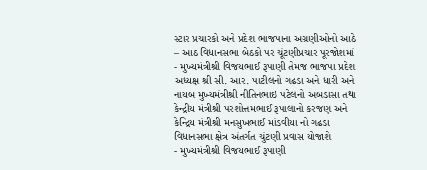સ્ટાર પ્રચારકો અને પ્રદેશ ભાજપાના અગ્રણીઓનો આઠે – આઠ વિધાનસભા બેઠકો પર ચૂંટણીપ્રચાર પૂરજોશમાં
- મુખ્યમંત્રીશ્રી વિજયભાઈ રૂપાણી તેમજ ભાજપા પ્રદેશ અધ્યક્ષ શ્રી સી. આર. પાટીલનો ગઢડા અને ધારી અને નાયબ મુખ્યમંત્રીશ્રી નીતિનભાઇ પટેલનો અબડાસા તથા કેન્દ્રીય મંત્રીશ્રી પરશોત્તમભાઈ રૂપાલાનો કરજણ અને કેન્દ્રિય મંત્રીશ્રી મનસુખભાઈ માંડવીયા નો ગઢડા વિધાનસભા ક્ષેત્ર અંતર્ગત ચુંટણી પ્રવાસ યોજાશે
- મુખ્યમંત્રીશ્રી વિજયભાઈ રૂપાણી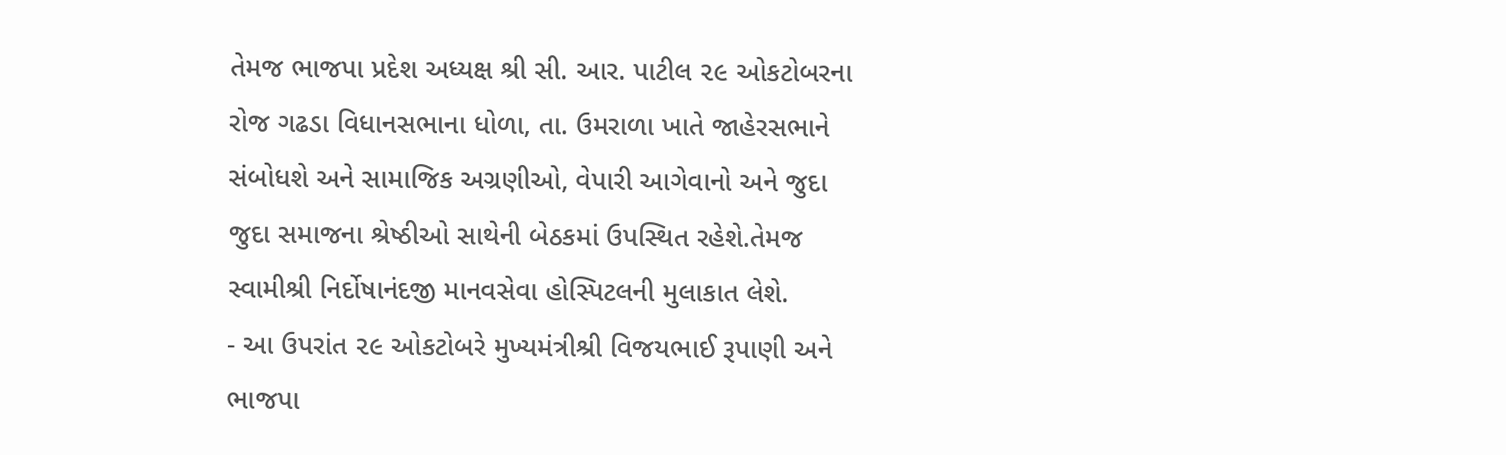તેમજ ભાજપા પ્રદેશ અધ્યક્ષ શ્રી સી. આર. પાટીલ ૨૯ ઓકટોબરના રોજ ગઢડા વિધાનસભાના ધોળા, તા. ઉમરાળા ખાતે જાહેરસભાને સંબોધશે અને સામાજિક અગ્રણીઓ, વેપારી આગેવાનો અને જુદા જુદા સમાજના શ્રેષ્ઠીઓ સાથેની બેઠકમાં ઉપસ્થિત રહેશે.તેમજ સ્વામીશ્રી નિર્દોષાનંદજી માનવસેવા હોસ્પિટલની મુલાકાત લેશે.
- આ ઉપરાંત ૨૯ ઓકટોબરે મુખ્યમંત્રીશ્રી વિજયભાઈ રૂપાણી અને ભાજપા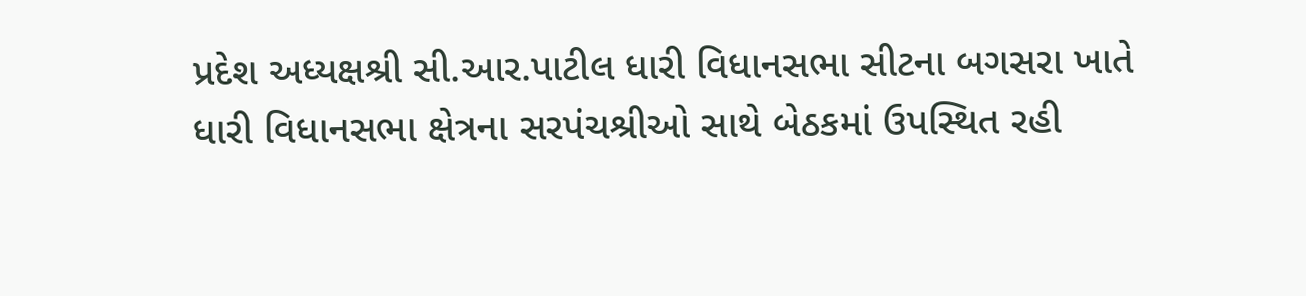પ્રદેશ અધ્યક્ષશ્રી સી.આર.પાટીલ ધારી વિધાનસભા સીટના બગસરા ખાતે ધારી વિધાનસભા ક્ષેત્રના સરપંચશ્રીઓ સાથે બેઠકમાં ઉપસ્થિત રહી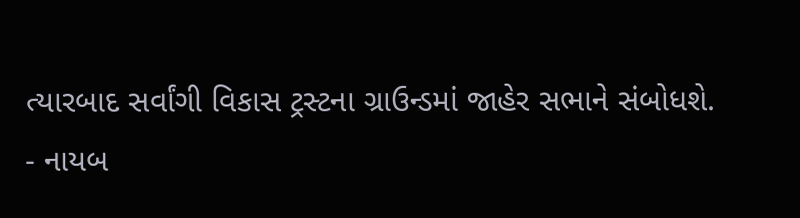ત્યારબાદ સર્વાંગી વિકાસ ટ્રસ્ટના ગ્રાઉન્ડમાં જાહેર સભાને સંબોધશે.
- નાયબ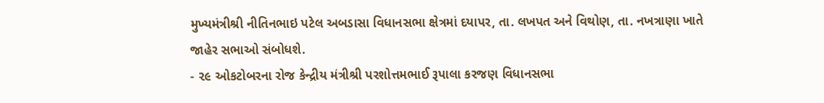મુખ્યમંત્રીશ્રી નીતિનભાઇ પટેલ અબડાસા વિધાનસભા ક્ષેત્રમાં દયાપર, તા. લખપત અને વિથોણ, તા. નખત્રાણા ખાતે જાહેર સભાઓ સંબોધશે.
- ૨૯ ઓકટોબરના રોજ કેન્દ્રીય મંત્રીશ્રી પરશોત્તમભાઈ રૂપાલા કરજણ વિધાનસભા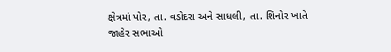ક્ષેત્રમાં પોર, તા. વડોદરા અને સાધલી, તા. શિનોર ખાતે જાહેર સભાઓ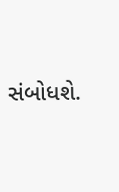સંબોધશે.